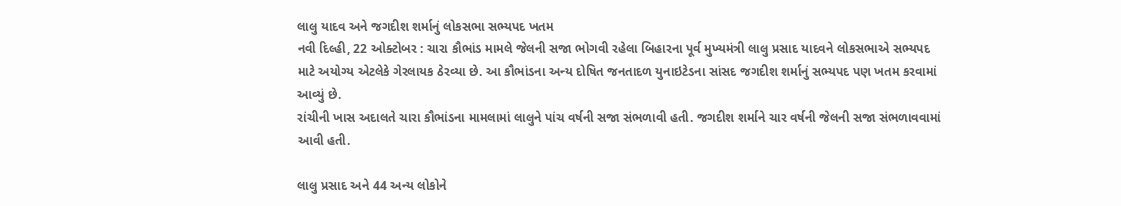લાલુ યાદવ અને જગદીશ શર્માનું લોકસભા સભ્યપદ ખતમ
નવી દિલ્હી, 22 ઓક્ટોબર : ચારા કૌભાંડ મામલે જેલની સજા ભોગવી રહેલા બિહારના પૂર્વ મુખ્યમંત્રી લાલુ પ્રસાદ યાદવને લોકસભાએ સભ્યપદ માટે અયોગ્ય એટલેકે ગેરલાયક ઠેરવ્યા છે. આ કૌભાંડના અન્ય દોષિત જનતાદળ યુનાઇટેડના સાંસદ જગદીશ શર્માનું સભ્યપદ પણ ખતમ કરવામાં આવ્યું છે.
રાંચીની ખાસ અદાલતે ચારા કૌભાંડના મામલામાં લાલુને પાંચ વર્ષની સજા સંભળાવી હતી. જગદીશ શર્માને ચાર વર્ષની જેલની સજા સંભળાવવામાં આવી હતી.

લાલુ પ્રસાદ અને 44 અન્ય લોકોને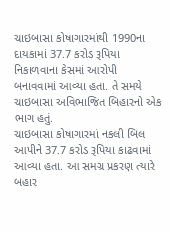ચાઇબાસા કોષાગારમાંથી 1990ના દાયકામાં 37.7 કરોડ રૂપિયા નિકાળવાના કેસમાં આરોપી બનાવવામાં આવ્યા હતા. તે સમયે ચાઇબાસા અવિભાજિત બિહારનો એક ભાગ હતું.
ચાઇબાસા કોષાગારમાં નકલી બિલ આપીને 37.7 કરોડ રૂપિયા કાઢવામાં આવ્યા હતા. આ સમગ્ર પ્રકરણ ત્યારે બહાર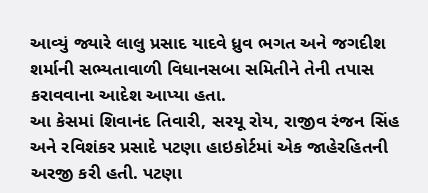આવ્યું જ્યારે લાલુ પ્રસાદ યાદવે ધ્રુવ ભગત અને જગદીશ શર્માની સભ્યતાવાળી વિધાનસબા સમિતીને તેની તપાસ કરાવવાના આદેશ આપ્યા હતા.
આ કેસમાં શિવાનંદ તિવારી, સરયૂ રોય, રાજીવ રંજન સિંહ અને રવિશંકર પ્રસાદે પટણા હાઇકોર્ટમાં એક જાહેરહિતની અરજી કરી હતી. પટણા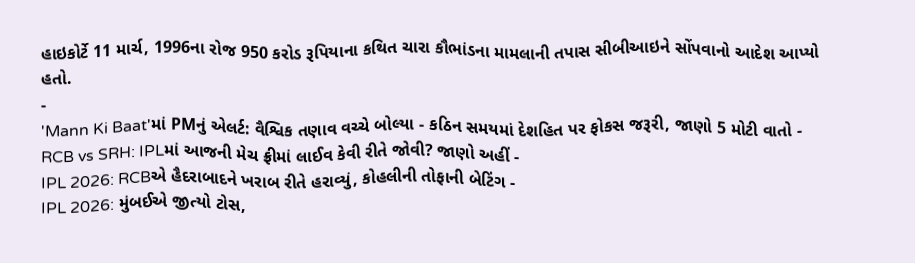હાઇકોર્ટે 11 માર્ચ, 1996ના રોજ 950 કરોડ રૂપિયાના કથિત ચારા કૌભાંડના મામલાની તપાસ સીબીઆઇને સોંપવાનો આદેશ આપ્યો હતો.
-
'Mann Ki Baat'માં PMનું એલર્ટ: વૈશ્વિક તણાવ વચ્ચે બોલ્યા - કઠિન સમયમાં દેશહિત પર ફોકસ જરૂરી, જાણો 5 મોટી વાતો -
RCB vs SRH: IPLમાં આજની મેચ ફ્રીમાં લાઈવ કેવી રીતે જોવી? જાણો અહીં -
IPL 2026: RCBએ હૈદરાબાદને ખરાબ રીતે હરાવ્યું, કોહલીની તોફાની બેટિંગ -
IPL 2026: મુંબઈએ જીત્યો ટોસ,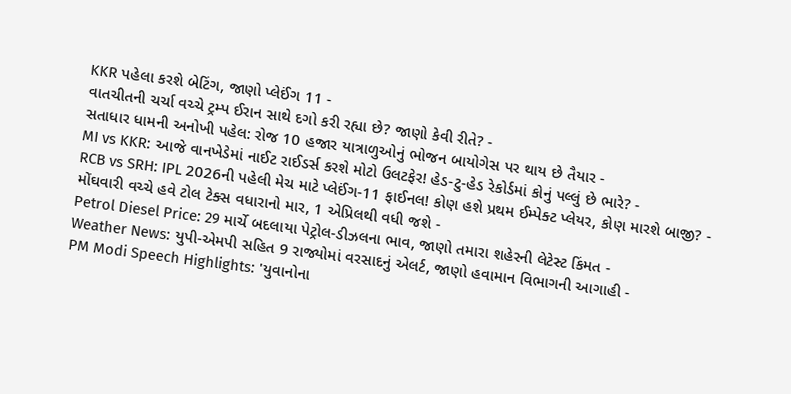KKR પહેલા કરશે બેટિંગ, જાણો પ્લેઈંગ 11 -
વાતચીતની ચર્ચા વચ્ચે ટ્રમ્પ ઈરાન સાથે દગો કરી રહ્યા છે? જાણો કેવી રીતે? -
સતાધાર ધામની અનોખી પહેલ: રોજ 10 હજાર યાત્રાળુઓનું ભોજન બાયોગેસ પર થાય છે તૈયાર -
MI vs KKR: આજે વાનખેડેમાં નાઈટ રાઈડર્સ કરશે મોટો ઉલટફેર! હેડ-ટુ-હેડ રેકોર્ડમાં કોનું પલ્લું છે ભારે? -
RCB vs SRH: IPL 2026ની પહેલી મેચ માટે પ્લેઈંગ-11 ફાઈનલ! કોણ હશે પ્રથમ ઈમ્પેક્ટ પ્લેયર, કોણ મારશે બાજી? -
મોંઘવારી વચ્ચે હવે ટોલ ટેક્સ વધારાનો માર, 1 એપ્રિલથી વધી જશે -
Petrol Diesel Price: 29 માર્ચે બદલાયા પેટ્રોલ-ડીઝલના ભાવ, જાણો તમારા શહેરની લેટેસ્ટ કિંમત -
Weather News: યુપી-એમપી સહિત 9 રાજ્યોમાં વરસાદનું એલર્ટ, જાણો હવામાન વિભાગની આગાહી -
PM Modi Speech Highlights: 'યુવાનોના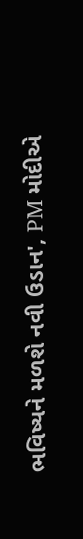ભવિષ્યને મળશે નવી ઉડાન', PM મોદીએ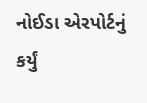નોઈડા એરપોર્ટનું કર્યું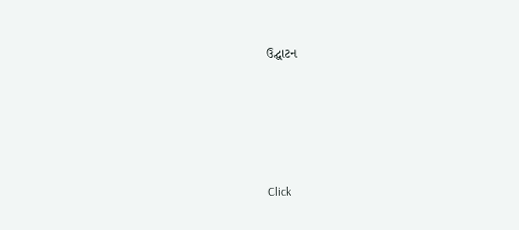ઉદ્ઘાટન






Click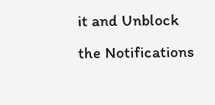it and Unblock the Notifications